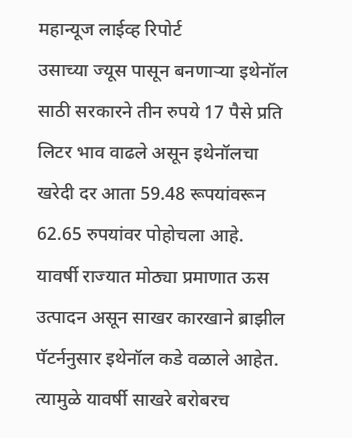महान्यूज लाईव्ह रिपोर्ट
उसाच्या ज्यूस पासून बनणाऱ्या इथेनॉल साठी सरकारने तीन रुपये 17 पैसे प्रति लिटर भाव वाढले असून इथेनॉलचा खरेदी दर आता 59.48 रूपयांवरून 62.65 रुपयांवर पोहोचला आहे.
यावर्षी राज्यात मोठ्या प्रमाणात ऊस उत्पादन असून साखर कारखाने ब्राझील पॅटर्ननुसार इथेनॉल कडे वळाले आहेत. त्यामुळे यावर्षी साखरे बरोबरच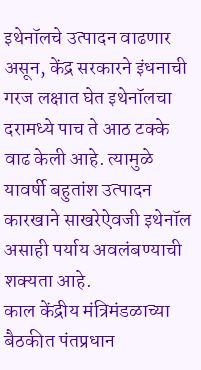इथेनॉलचे उत्पादन वाढणार असून, केंद्र सरकारने इंधनाची गरज लक्षात घेत इथेनॉलचा दरामध्ये पाच ते आठ टक्के वाढ केली आहे. त्यामुळे यावर्षी बहुतांश उत्पादन कारखाने साखरेऐवजी इथेनॉल असाही पर्याय अवलंबण्याची शक्यता आहे.
काल केंद्रीय मंत्रिमंडळाच्या बैठकीत पंतप्रधान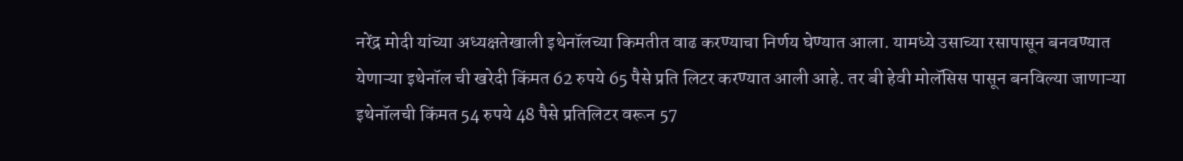नरेंद्र मोदी यांच्या अध्यक्षतेखाली इथेनॉलच्या किमतीत वाढ करण्याचा निर्णय घेण्यात आला. यामध्ये उसाच्या रसापासून बनवण्यात येणाऱ्या इथेनॉल ची खरेदी किंमत 62 रुपये 65 पैसे प्रति लिटर करण्यात आली आहे. तर बी हेवी मोलॅसिस पासून बनविल्या जाणाऱ्या इथेनॉलची किंमत 54 रुपये 48 पैसे प्रतिलिटर वरून 57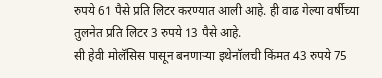रुपये 61 पैसे प्रति लिटर करण्यात आली आहे. ही वाढ गेल्या वर्षीच्या तुलनेत प्रति लिटर 3 रुपये 13 पैसे आहे.
सी हेवी मोलॅसिस पासून बनणाऱ्या इथेनॉलची किंमत 43 रुपये 75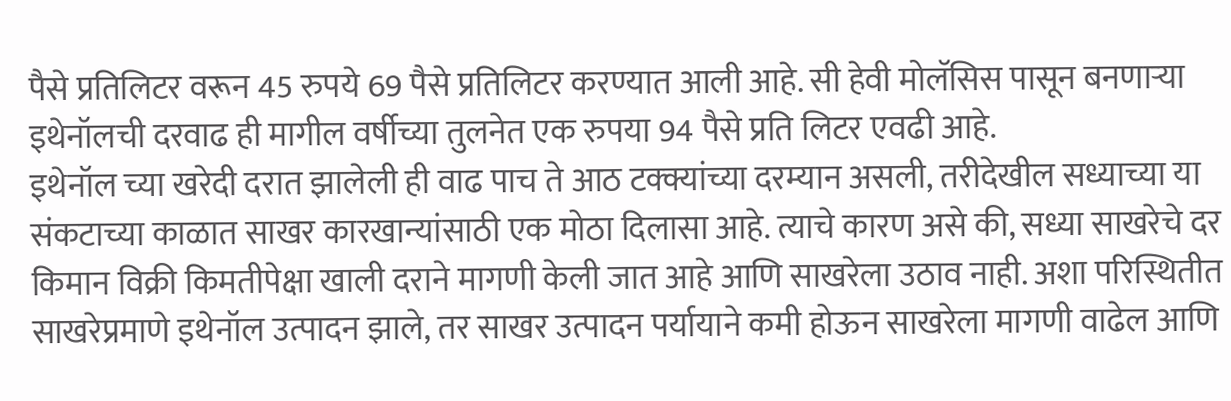पैसे प्रतिलिटर वरून 45 रुपये 69 पैसे प्रतिलिटर करण्यात आली आहे. सी हेवी मोलॅसिस पासून बनणाऱ्या इथेनॉलची दरवाढ ही मागील वर्षीच्या तुलनेत एक रुपया 94 पैसे प्रति लिटर एवढी आहे.
इथेनॉल च्या खरेदी दरात झालेली ही वाढ पाच ते आठ टक्क्यांच्या दरम्यान असली, तरीदेखील सध्याच्या या संकटाच्या काळात साखर कारखान्यांसाठी एक मोठा दिलासा आहे. त्याचे कारण असे की, सध्या साखरेचे दर किमान विक्री किमतीपेक्षा खाली दराने मागणी केली जात आहे आणि साखरेला उठाव नाही. अशा परिस्थितीत साखरेप्रमाणे इथेनॉल उत्पादन झाले, तर साखर उत्पादन पर्यायाने कमी होऊन साखरेला मागणी वाढेल आणि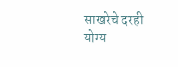साखरेचे दरही योग्य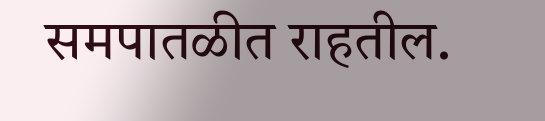समपातळीत राहतील.